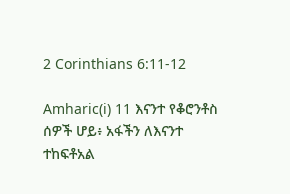2 Corinthians 6:11-12

Amharic(i) 11 እናንተ የቆሮንቶስ ሰዎች ሆይ፥ አፋችን ለእናንተ ተከፍቶአል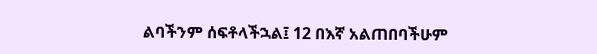ልባችንም ሰፍቶላችኋል፤ 12 በእኛ አልጠበባችሁም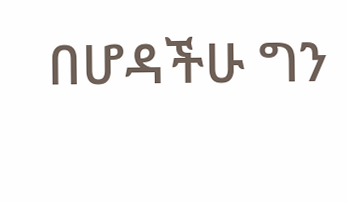በሆዳችሁ ግን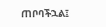ጠቦባችኋል፤